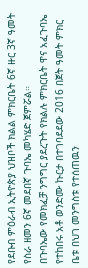የደቡብ ምዕራብ ኢትዮጵያ ህዝቦች ክልል ምክርቤት 6ኛ ዙር 3ኛ ዓመት የስራ ዘመን 6ኛ መደበኛ ጉባኤ መካሄድ ጀምሯል።
በጉባኤው የመክፈቻ ንግግር ያደረጉት የክልሉ ምክርቤት ዋና አፈጉባኤ የተከበሩ አቶ ወንድሙ ኩርታ በተገባደደው 2016 በጀት ዓመት ምክር ቤቱ በህገ መንግስቱ የተሰጠዉን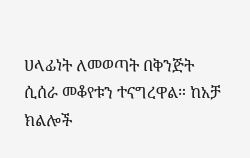ሀላፊነት ለመወጣት በቅንጅት ሲሰራ መቆየቱን ተናግረዋል። ከአቻ ክልሎች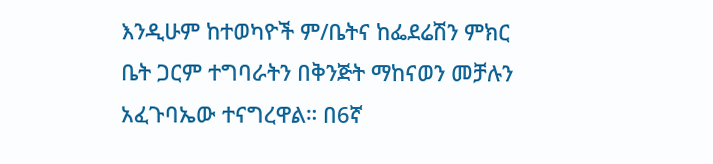እንዲሁም ከተወካዮች ም/ቤትና ከፌደሬሽን ምክር ቤት ጋርም ተግባራትን በቅንጅት ማከናወን መቻሉን አፈጉባኤው ተናግረዋል። በ6ኛ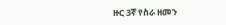ዙር 3ኛ የስራ ዘመን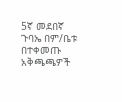5ኛ መደበኛ ጉባኤ በም/ቤቱ በተቀመጡ አቅጫጫዎች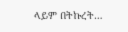ላይም በትኩረት…